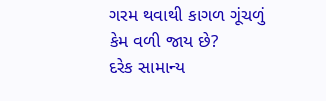ગરમ થવાથી કાગળ ગૂંચળું કેમ વળી જાય છે?
દરેક સામાન્ય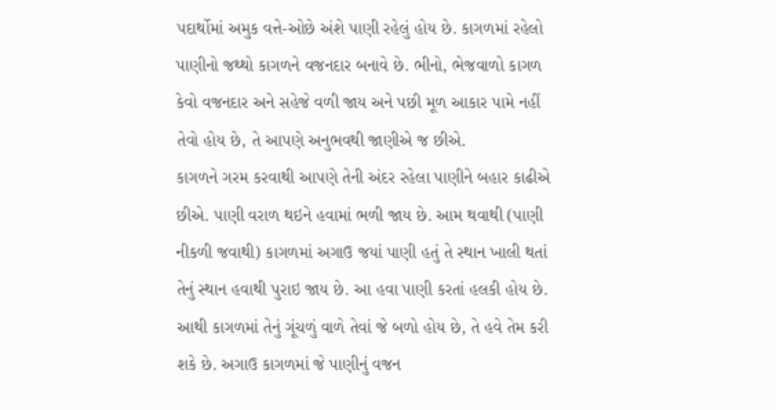પદાર્થોમાં અમુક વત્તે-ઓછે અંશે પાણી રહેલું હોય છે. કાગળમાં રહેલો પાણીનો જથ્થો કાગળને વજનદાર બનાવે છે. ભીનો, ભેજવાળો કાગળ કેવો વજનદાર અને સહેજે વળી જાય અને પછી મૂળ આકાર પામે નહીં તેવો હોય છે, તે આપણે અનુભવથી જાણીએ જ છીએ.
કાગળને ગરમ કરવાથી આપણે તેની અંદર રહેલા પાણીને બહાર કાઢીએ છીએ. પાણી વરાળ થઇને હવામાં ભળી જાય છે. આમ થવાથી (પાણી નીકળી જવાથી) કાગળમાં અગાઉ જયાં પાણી હતું તે સ્થાન ખાલી થતાં તેનું સ્થાન હવાથી પુરાઇ જાય છે. આ હવા પાણી કરતાં હલકી હોય છે. આથી કાગળમાં તેનું ગૂંચળું વાળે તેવાં જે બળો હોય છે, તે હવે તેમ કરી શકે છે. અગાઉ કાગળમાં જે પાણીનું વજન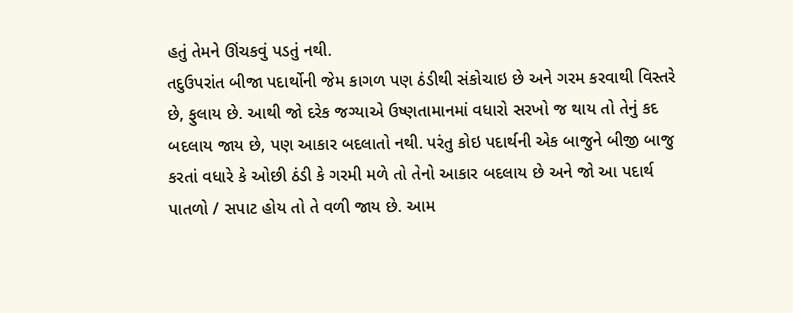હતું તેમને ઊંચકવું પડતું નથી.
તદુઉપરાંત બીજા પદાર્થોની જેમ કાગળ પણ ઠંડીથી સંકોચાઇ છે અને ગરમ કરવાથી વિસ્તરે છે, ફુલાય છે. આથી જો દરેક જગ્યાએ ઉષ્ણતામાનમાં વધારો સરખો જ થાય તો તેનું કદ બદલાય જાય છે, પણ આકાર બદલાતો નથી. પરંતુ કોઇ પદાર્થની એક બાજુને બીજી બાજુ કરતાં વધારે કે ઓછી ઠંડી કે ગરમી મળે તો તેનો આકાર બદલાય છે અને જો આ પદાર્થ પાતળો / સપાટ હોય તો તે વળી જાય છે. આમ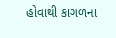હોવાથી કાગળના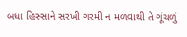બધા હિસ્સાને સરખી ગરમી ન મળવાથી તે ગૂંચળું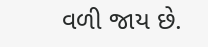વળી જાય છે.